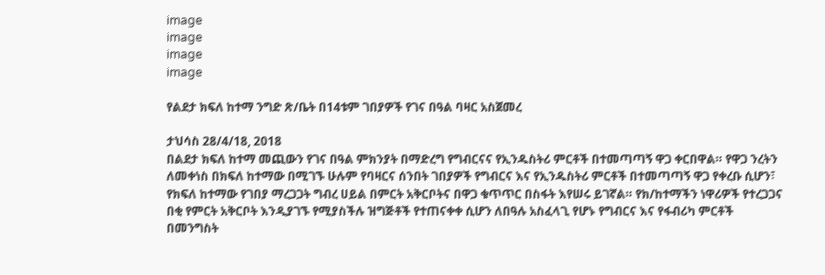image
image
image
image

የልደታ ክፍለ ከተማ ንግድ ጽ/ቤት በ14ቱም ገበያዎች የገና በዓል ባዛር አስጀመረ

ታህሳስ 28/4/18, 2018
በልደታ ክፍለ ከተማ መጪውን የገና በዓል ምክንያት በማድረግ የግብርናና የኢንዱስትሪ ምርቶች በተመጣጣኝ ዋጋ ቀርበዋል። የዋጋ ንረትን ለመቀነስ በክፍለ ከተማው በሚገኙ ሁሉም የባዛርና ሰንበት ገበያዎች የግብርና እና የኢንዱስትሪ ምርቶች በተመጣጣኝ ዋጋ የቀረቡ ሲሆን፣ የክፍለ ከተማው የገበያ ማረጋጋት ግብረ ሀይል በምርት አቅርቦትና በዋጋ ቁጥጥር በስፋት እየሠሩ ይገኛል። የክ/ከተማችን ነዋሪዎች የተረጋጋና በቂ የምርት አቅርቦት እንዲያገኙ የሚያስችሉ ዝግጅቶች የተጠናቀቀ ሲሆን ለበዓሉ አስፈላጊ የሆኑ የግብርና እና የፋብሪካ ምርቶች በመንግስት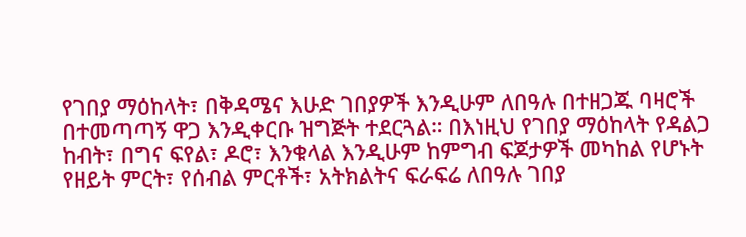የገበያ ማዕከላት፣ በቅዳሜና እሁድ ገበያዎች እንዲሁም ለበዓሉ በተዘጋጁ ባዛሮች በተመጣጣኝ ዋጋ እንዲቀርቡ ዝግጅት ተደርጓል። በእነዚህ የገበያ ማዕከላት የዳልጋ ከብት፣ በግና ፍየል፣ ዶሮ፣ እንቁላል እንዲሁም ከምግብ ፍጆታዎች መካከል የሆኑት የዘይት ምርት፣ የሰብል ምርቶች፣ አትክልትና ፍራፍሬ ለበዓሉ ገበያ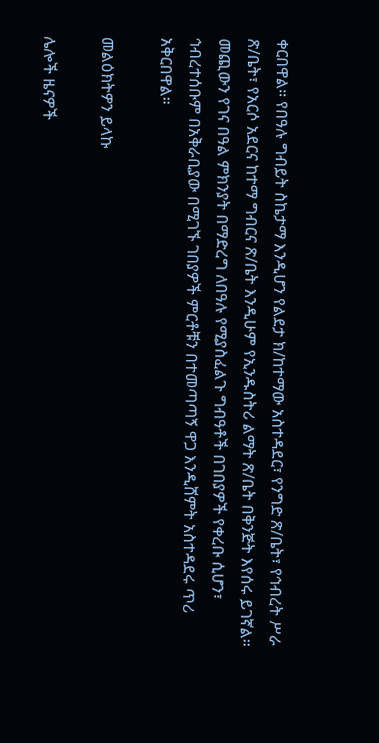ቀርበዋል። የበዓሉ ግብይት ስኬታማ እንዲሆን የልደታ ክ/ከተማው አስተዳደር፣ የንግድ ጽ/ቤት፣ የኅብረት ሥራ ጽ/ቤት፣ የአርሶ አደርና ከተማ ግብርና ጽ/ቤት እንዲሁም የኢንዱስትሪ ልማት ጽ/ቤት በቅንጅት እየሰሩ ይገኛል። መጪውን የገና በዓል ምክንያት በማድረግ ለበዓሉ የሚያስፈልጉ ግብዓቶች በገበያዎች የቀረቡ ሲሆን፣ ኅብረተሰቡም በአቅራቢያው በሚገኙ ገበያዎች ምርቶቹን በተመጣጣኝ ዋጋ እንዲሸምት አስተዳደሩ ጥሪ አቅርበዋል።

መልዕክትዎን ይላኩ

ሌሎች ዜናዎች